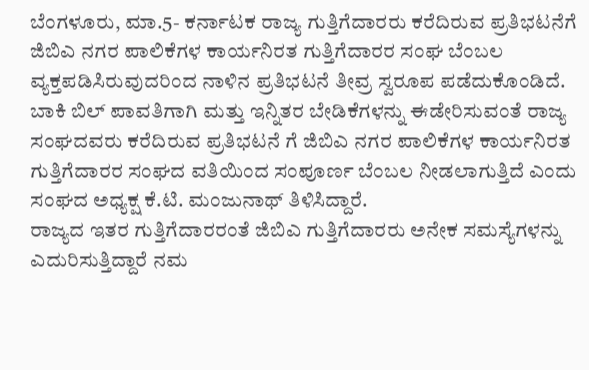ಬೆಂಗಳೂರು, ಮಾ.5- ಕರ್ನಾಟಕ ರಾಜ್ಯ ಗುತ್ತಿಗೆದಾರರು ಕರೆದಿರುವ ಪ್ರತಿಭಟನೆಗೆ ಜಿಬಿಎ ನಗರ ಪಾಲಿಕೆಗಳ ಕಾರ್ಯನಿರತ ಗುತ್ತಿಗೆದಾರರ ಸಂಘ ಬೆಂಬಲ ವ್ಯಕ್ತಪಡಿಸಿರುವುದರಿಂದ ನಾಳಿನ ಪ್ರತಿಭಟನೆ ತೀವ್ರ ಸ್ವರೂಪ ಪಡೆದುಕೊಂಡಿದೆ.
ಬಾಕಿ ಬಿಲ್ ಪಾವತಿಗಾಗಿ ಮತ್ತು ಇನ್ನಿತರ ಬೇಡಿಕೆಗಳನ್ನು ಈಡೇರಿಸುವಂತೆ ರಾಜ್ಯ ಸಂಘದವರು ಕರೆದಿರುವ ಪ್ರತಿಭಟನೆ ಗೆ ಜಿಬಿಎ ನಗರ ಪಾಲಿಕೆಗಳ ಕಾರ್ಯನಿರತ ಗುತ್ತಿಗೆದಾರರ ಸಂಘದ ವತಿಯಿಂದ ಸಂಪೂರ್ಣ ಬೆಂಬಲ ನೀಡಲಾಗುತ್ತಿದೆ ಎಂದು ಸಂಘದ ಅಧ್ಯಕ್ಷ ಕೆ.ಟಿ. ಮಂಜುನಾಥ್ ತಿಳಿಸಿದ್ದಾರೆ.
ರಾಜ್ಯದ ಇತರ ಗುತ್ತಿಗೆದಾರರಂತೆ ಜಿಬಿಎ ಗುತ್ತಿಗೆದಾರರು ಅನೇಕ ಸಮಸ್ಯೆಗಳನ್ನು ಎದುರಿಸುತ್ತಿದ್ದಾರೆ ನಮ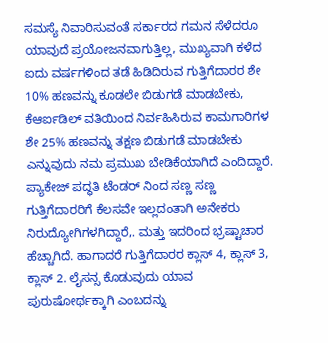ಸಮಸ್ಯೆ ನಿವಾರಿಸುವಂತೆ ಸರ್ಕಾರದ ಗಮನ ಸೆಳೆದರೂ ಯಾವುದೆ ಪ್ರಯೋಜನವಾಗುತ್ತಿಲ್ಲ, ಮುಖ್ಯವಾಗಿ ಕಳೆದ ಐದು ವರ್ಷಗಳಿಂದ ತಡೆ ಹಿಡಿದಿರುವ ಗುತ್ತಿಗೆದಾರರ ಶೇ 10% ಹಣವನ್ನು ಕೂಡಲೇ ಬಿಡುಗಡೆ ಮಾಡಬೇಕು, ಕೆಆರ್ಐಡಿಲ್ ವತಿಯಿಂದ ನಿರ್ವಹಿಸಿರುವ ಕಾಮಗಾರಿಗಳ ಶೇ 25% ಹಣವನ್ನು ತಕ್ಷಣ ಬಿಡುಗಡೆ ಮಾಡಬೇಕು ಎನ್ನುವುದು ನಮ ಪ್ರಮುಖ ಬೇಡಿಕೆಯಾಗಿದೆ ಎಂದಿದ್ದಾರೆ.
ಪ್ಯಾಕೇಜ್ ಪದ್ಧತಿ ಟೆಂಡರ್ ನಿಂದ ಸಣ್ಣ ಸಣ್ಣ ಗುತ್ತಿಗೆದಾರರಿಗೆ ಕೆಲಸವೇ ಇಲ್ಲದಂತಾಗಿ ಅನೇಕರು ನಿರುದ್ಯೋಗಿಗಳಗಿದ್ದಾರೆ,. ಮತ್ತು ಇದರಿಂದ ಭ್ರಷ್ಟಾಚಾರ ಹೆಚ್ಚಾಗಿದೆ. ಹಾಗಾದರೆ ಗುತ್ತಿಗೆದಾರರ ಕ್ಲಾಸ್ 4, ಕ್ಲಾಸ್ 3, ಕ್ಲಾಸ್ 2. ಲೈಸನ್ಸ ಕೊಡುವುದು ಯಾವ ಪುರುಷೋರ್ಥಕ್ಕಾಗಿ ಎಂಬದನ್ನು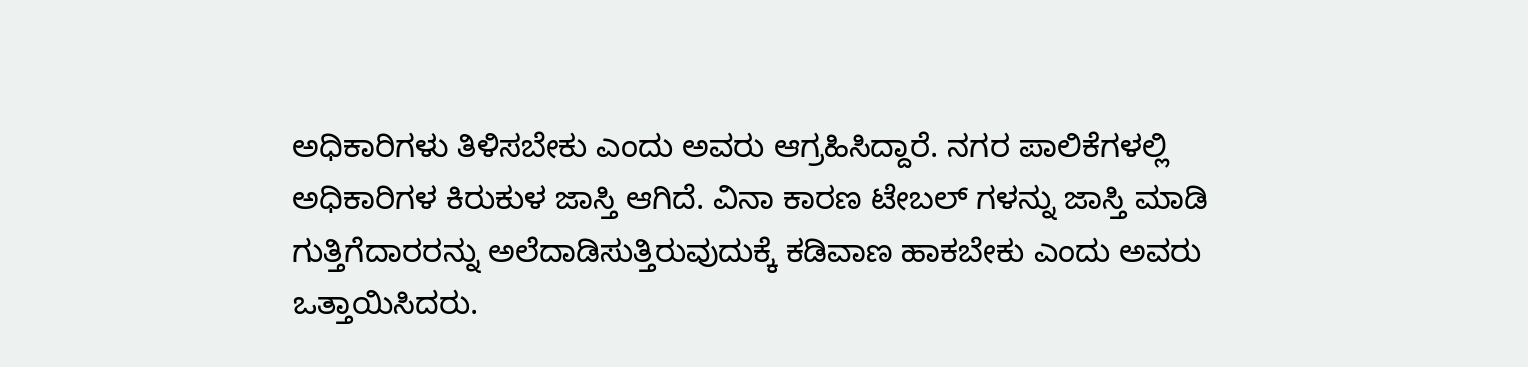ಅಧಿಕಾರಿಗಳು ತಿಳಿಸಬೇಕು ಎಂದು ಅವರು ಆಗ್ರಹಿಸಿದ್ದಾರೆ. ನಗರ ಪಾಲಿಕೆಗಳಲ್ಲಿ ಅಧಿಕಾರಿಗಳ ಕಿರುಕುಳ ಜಾಸ್ತಿ ಆಗಿದೆ. ವಿನಾ ಕಾರಣ ಟೇಬಲ್ ಗಳನ್ನು ಜಾಸ್ತಿ ಮಾಡಿ ಗುತ್ತಿಗೆದಾರರನ್ನು ಅಲೆದಾಡಿಸುತ್ತಿರುವುದುಕ್ಕೆ ಕಡಿವಾಣ ಹಾಕಬೇಕು ಎಂದು ಅವರು ಒತ್ತಾಯಿಸಿದರು.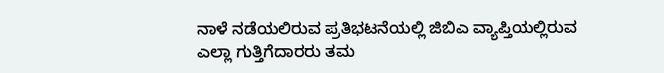ನಾಳೆ ನಡೆಯಲಿರುವ ಪ್ರತಿಭಟನೆಯಲ್ಲಿ ಜಿಬಿಎ ವ್ಯಾಪ್ತಿಯಲ್ಲಿರುವ ಎಲ್ಲಾ ಗುತ್ತಿಗೆದಾರರು ತಮ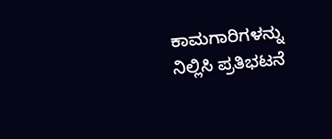ಕಾಮಗಾರಿಗಳನ್ನು ನಿಲ್ಲಿಸಿ ಪ್ರತಿಭಟನೆ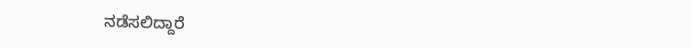ನಡೆಸಲಿದ್ದಾರೆ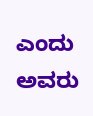ಎಂದು ಅವರು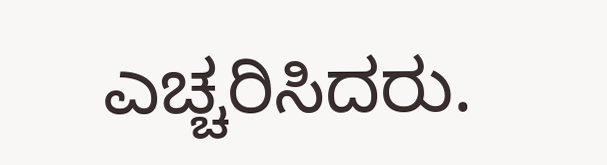ಎಚ್ಚರಿಸಿದರು.